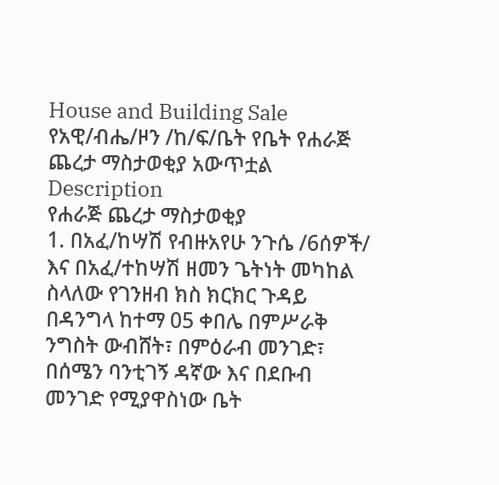House and Building Sale
የአዊ/ብሔ/ዞን /ከ/ፍ/ቤት የቤት የሐራጅ ጨረታ ማስታወቂያ አውጥቷል
Description
የሐራጅ ጨረታ ማስታወቂያ
1. በአፈ/ከሣሽ የብዙአየሁ ንጉሴ /6ሰዎች/ እና በአፈ/ተከሣሽ ዘመን ጌትነት መካከል ስላለው የገንዘብ ክስ ክርክር ጉዳይ በዳንግላ ከተማ 05 ቀበሌ በምሥራቅ ንግስት ውብሸት፣ በምዕራብ መንገድ፣ በሰሜን ባንቲገኝ ዳኛው እና በደቡብ መንገድ የሚያዋስነው ቤት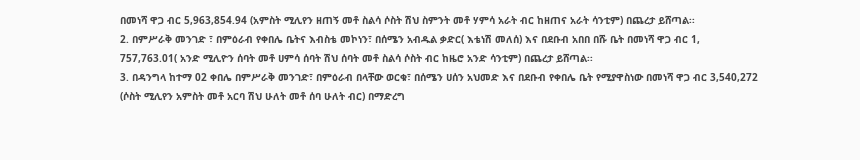በመነሻ ዋጋ ብር 5,963,854.94 (አምስት ሚሊየን ዘጠኝ መቶ ስልሳ ሶስት ሽህ ስምንት መቶ ሃምሳ አራት ብር ከዘጠና አራት ሳንቲም) በጨረታ ይሸጣል፡፡
2. በምሥራቅ መንገድ ፣ በምዕራብ የቀበሌ ቤትና እብስቴ መኮነን፣ በሰሜን አብዱል ቃድር( እቴነሽ መለሰ) እና በደቡብ አበበ በሹ ቤት በመነሻ ዋጋ ብር 1, 757,763.01( አንድ ሚሊዮን ሰባት መቶ ሀምሳ ሰባት ሽህ ሰባት መቶ ስልሳ ሶስት ብር ከዜሮ አንድ ሳንቲም) በጨረታ ይሸጣል፡፡
3. በዳንግላ ከተማ 02 ቀበሌ በምሥራቅ መንገድ፣ በምዕራብ በላቸው ወርቁ፣ በሰሜን ሀሰን አህመድ እና በደቡብ የቀበሌ ቤት የሚያዋስነው በመነሻ ዋጋ ብር 3,540,272 (ሶስት ሚሊየን አምስት መቶ አርባ ሽህ ሁለት መቶ ሰባ ሁለት ብር) በማድረግ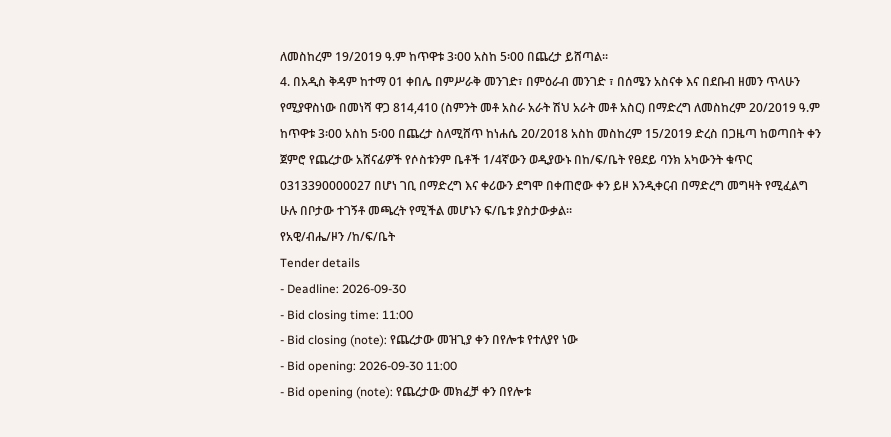ለመስከረም 19/2019 ዓ.ም ከጥዋቱ 3፡00 አስከ 5፡00 በጨረታ ይሸጣል፡፡
4. በአዲስ ቅዳም ከተማ 01 ቀበሌ በምሥራቅ መንገድ፣ በምዕራብ መንገድ ፣ በሰሜን አስናቀ እና በደቡብ ዘመን ጥላሁን የሚያዋስነው በመነሻ ዋጋ 814,410 (ስምንት መቶ አስራ አራት ሽህ አራት መቶ አስር) በማድረግ ለመስከረም 20/2019 ዓ.ም ከጥዋቱ 3፡00 አስከ 5፡00 በጨረታ ስለሚሸጥ ከነሐሴ 20/2018 አስከ መስከረም 15/2019 ድረስ በጋዜጣ ከወጣበት ቀን ጀምሮ የጨረታው አሸናፊዎች የሶስቱንም ቤቶች 1/4ኛውን ወዲያውኑ በከ/ፍ/ቤት የፀደይ ባንክ አካውንት ቁጥር 0313390000027 በሆነ ገቢ በማድረግ እና ቀሪውን ደግሞ በቀጠሮው ቀን ይዞ እንዲቀርብ በማድረግ መግዛት የሚፈልግ ሁሉ በቦታው ተገኝቶ መጫረት የሚችል መሆኑን ፍ/ቤቱ ያስታውቃል፡፡
የአዊ/ብሔ/ዞን /ከ/ፍ/ቤት
Tender details
- Deadline: 2026-09-30
- Bid closing time: 11:00
- Bid closing (note): የጨረታው መዝጊያ ቀን በየሎቱ የተለያየ ነው
- Bid opening: 2026-09-30 11:00
- Bid opening (note): የጨረታው መክፈቻ ቀን በየሎቱ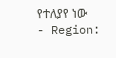የተለያየ ነው
- Region: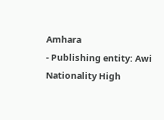Amhara
- Publishing entity: Awi Nationality High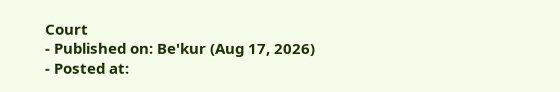Court
- Published on: Be'kur (Aug 17, 2026)
- Posted at: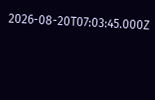2026-08-20T07:03:45.000Z